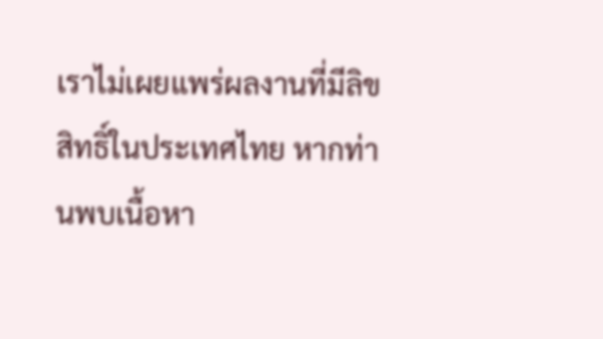เราไม่เผยแพร่ผลงานที่มีลิขสิทธิ์ในประเทศไทย หากท่านพบเนื้อหา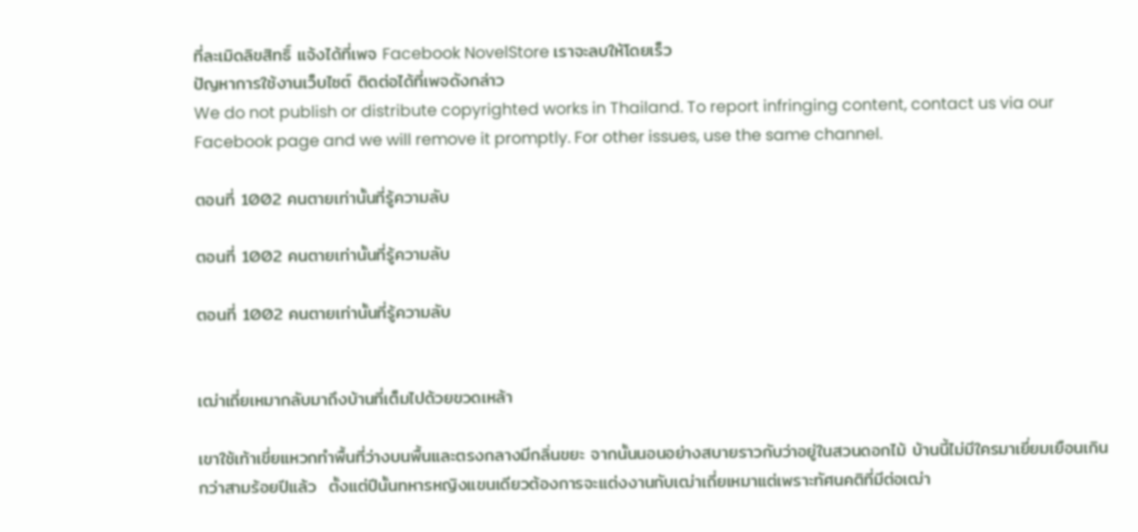ที่ละเมิดลิขสิทธิ์ แจ้งได้ที่เพจ Facebook NovelStore เราจะลบให้โดยเร็ว
ปัญหาการใช้งานเว็บไซต์ ติดต่อได้ที่เพจดังกล่าว
We do not publish or distribute copyrighted works in Thailand. To report infringing content, contact us via our Facebook page and we will remove it promptly. For other issues, use the same channel.

ตอนที่ 1002 คนตายเท่านั้นที่รู้ความลับ

ตอนที่ 1002 คนตายเท่านั้นที่รู้ความลับ

ตอนที่ 1002 คนตายเท่านั้นที่รู้ความลับ


เฒ่าเถี่ยเหมากลับมาถึงบ้านที่เต็มไปด้วยขวดเหล้า

เขาใช้เท้าเขี่ยแหวกทำพื้นที่ว่างบนพื้นและตรงกลางมีกลิ่นขยะ จากนั้นนอนอย่างสบายราวกับว่าอยู่ในสวนดอกไม้ บ้านนี้ไม่มีใครมาเยี่ยมเยือนเกินกว่าสามร้อยปีแล้ว  ตั้งแต่ปีนั้นทหารหญิงแขนเดียวต้องการจะแต่งงานกับเฒ่าเถี่ยเหมาแต่เพราะทัศนคติที่มีต่อเฒ่า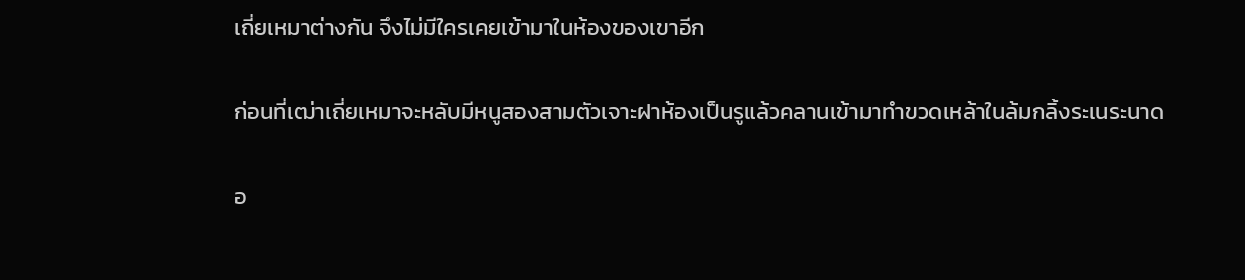เถี่ยเหมาต่างกัน จึงไม่มีใครเคยเข้ามาในห้องของเขาอีก

ก่อนที่เฒ่าเถี่ยเหมาจะหลับมีหนูสองสามตัวเจาะฝาห้องเป็นรูแล้วคลานเข้ามาทำขวดเหล้าในล้มกลิ้งระเนระนาด

อ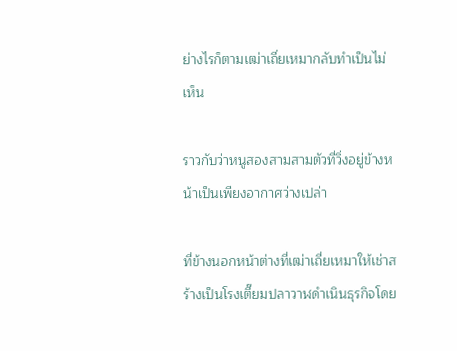ย่างไรก็ตามเฒ่าเถี่ยเหมากลับทำเป็นไม่เห็น

ราวกับว่าหนูสองสามสามตัวที่วิ่งอยู่ข้างหน้าเป็นเพียงอากาศว่างเปล่า

ที่ข้างนอกหน้าต่างที่เฒ่าเถี่ยเหมาให้เช่าสร้างเป็นโรงเตี๊ยมปลาวาฬดำเนินธุรกิจโดย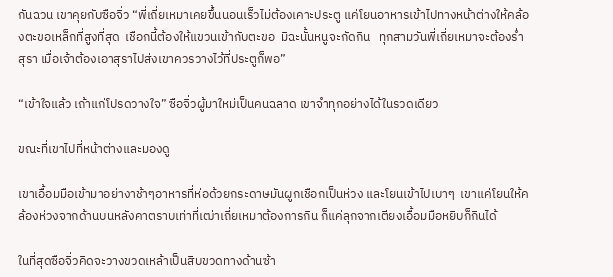กันฉวน เขาคุยกับซือจิ่ว “พี่เถี่ยเหมาเคยขึ้นนอนเร็วไม่ต้องเคาะประตู แค่โยนอาหารเข้าไปทางหน้าต่างให้คล้องตะขอเหล็กที่สูงที่สุด  เชือกนี้ต้องให้แขวนเข้ากับตะขอ  มิฉะนั้นหนูจะกัดกิน   ทุกสามวันพี่เถี่ยเหมาจะต้องร่ำสุรา เมื่อเจ้าต้องเอาสุราไปส่งเขาควรวางไว้ที่ประตูก็พอ”

“เข้าใจแล้ว เถ้าแก่โปรดวางใจ” ซือจิ่วผู้มาใหม่เป็นคนฉลาด เขาจำทุกอย่างได้ในรวดเดียว

ขณะที่เขาไปที่หน้าต่างและมองดู

เขาเอื้อมมือเข้ามาอย่างาช้าๆอาหารที่ห่อด้วยกระดาษมันผูกเชือกเป็นห่วง และโยนเข้าไปเบาๆ  เขาแค่โยนให้คล้องห่วงจากด้านบนหลังคาตราบเท่าที่เฒ่าเถี่ยเหมาต้องการกิน ก็แค่ลุกจากเตียงเอื้อมมือหยิบก็กินได้

ในที่สุดซือจิ่วคิดจะวางขวดเหล้าเป็นสิบขวดทางด้านซ้า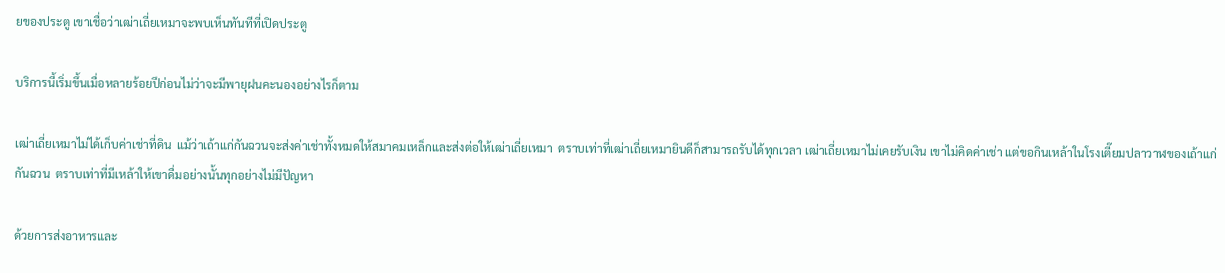ยของประตู เขาเชื่อว่าเฒ่าเถี่ยเหมาจะพบเห็นทันทีที่เปิดประตู

บริการนี้เริ่มขึ้นเมื่อหลายร้อยปีก่อนไม่ว่าจะมีพายุฝนคะนองอย่างไรก็ตาม

เฒ่าเถี่ยเหมาไม่ได้เก็บค่าเช่าที่ดิน  แม้ว่าเถ้าแก่กันฉวนจะส่งค่าเช่าทั้งหมดให้สมาคมเหล็กและส่งต่อให้เฒ่าเถี่ยเหมา  ตราบเท่าที่เฒ่าเถี่ยเหมายินดีก็สามารถรับได้ทุกเวลา เฒ่าเถี่ยเหมาไม่เคยรับเงิน เขาไม่คิดค่าเช่า แต่ขอกินเหล้าในโรงเตี๊ยมปลาวาฬของเถ้าแก่กันฉวน  ตราบเท่าที่มีเหล้าให้เขาดื่มอย่างนั้นทุกอย่างไม่มีปัญหา

ด้วยการส่งอาหารและ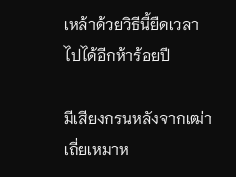เหล้าด้วยวิธีนี้ยืดเวลาไปได้อีกห้าร้อยปี

มีเสียงกรนหลังจากเฒ่าเถี่ยเหมาห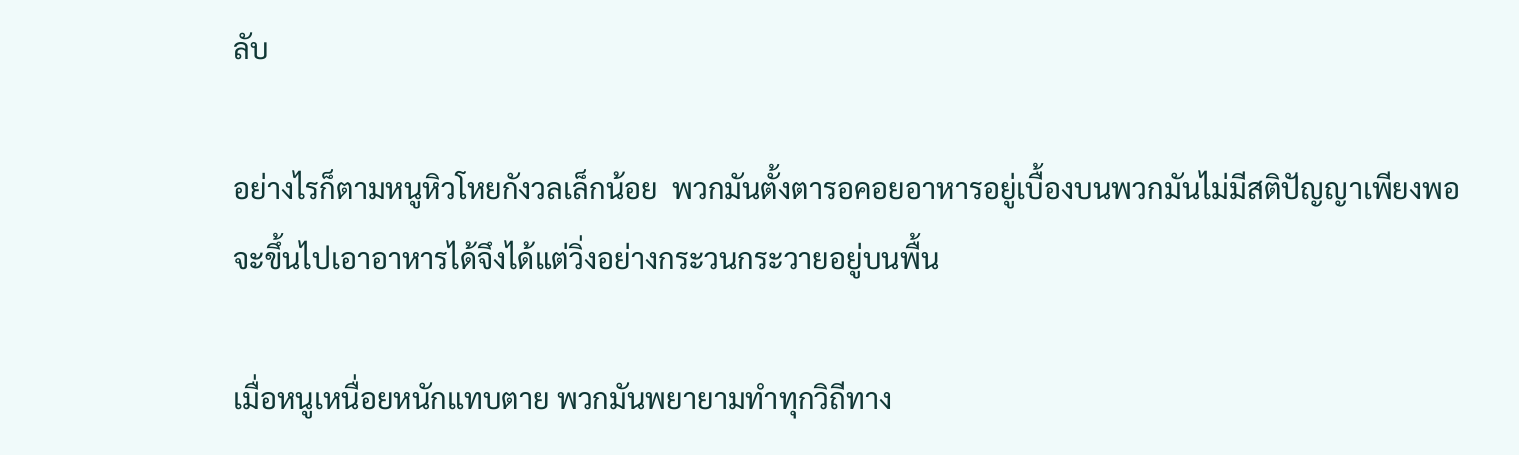ลับ

อย่างไรก็ตามหนูหิวโหยกังวลเล็กน้อย  พวกมันตั้งตารอคอยอาหารอยู่เบื้องบนพวกมันไม่มีสติปัญญาเพียงพอจะขึ้นไปเอาอาหารได้จึงได้แต่วิ่งอย่างกระวนกระวายอยู่บนพื้น

เมื่อหนูเหนื่อยหนักแทบตาย พวกมันพยายามทำทุกวิถีทาง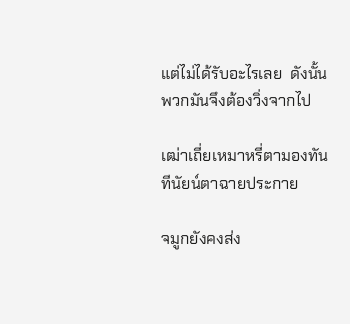แต่ไม่ได้รับอะไรเลย  ดังนั้นพวกมันจึงต้องวิ่งจากไป

เฒ่าเถี่ยเหมาหรี่ตามองทันทีนัยน์ตาฉายประกาย

จมูกยังคงส่ง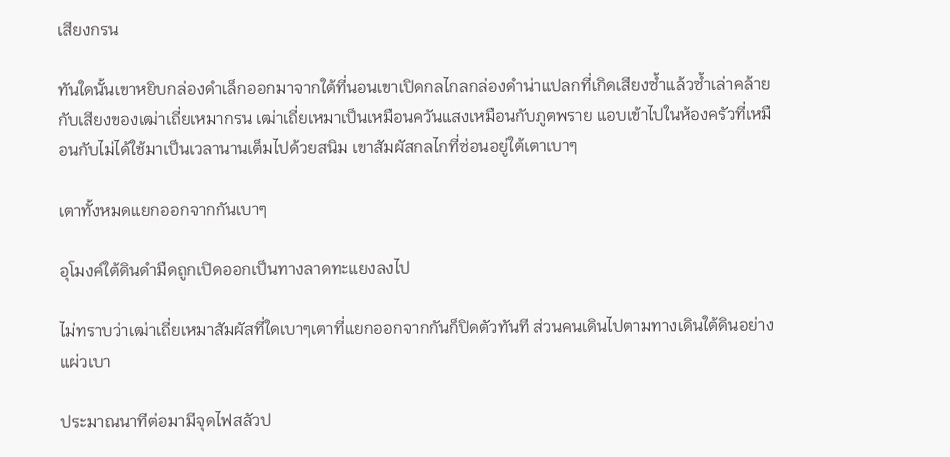เสียงกรน

ทันใดนั้นเขาหยิบกล่องดำเล็กออกมาจากใต้ที่นอนเขาเปิดกลไกลกล่องดำน่าแปลกที่เกิดเสียงซ้ำแล้วซ้ำเล่าคล้ายกับเสียงของเฒ่าเถี่ยเหมากรน เฒ่าเถี่ยเหมาเป็นเหมือนควันแสงเหมือนกับภูตพราย แอบเข้าไปในห้องครัวที่เหมือนกับไม่ได้ใช้มาเป็นเวลานานเต็มไปด้วยสนิม เขาสัมผัสกลไกที่ซ่อนอยู่ใต้เตาเบาๆ

เตาทั้งหมดแยกออกจากกันเบาๆ

อุโมงค์ใต้ดินดำมืดถูกเปิดออกเป็นทางลาดทะแยงลงไป

ไม่ทราบว่าเฒ่าเถี่ยเหมาสัมผัสที่ใดเบาๆเตาที่แยกออกจากกันก็ปิดตัวทันที ส่วนคนเดินไปตามทางเดินใต้ดินอย่างแผ่วเบา

ประมาณนาทีต่อมามีจุดไฟสลัวป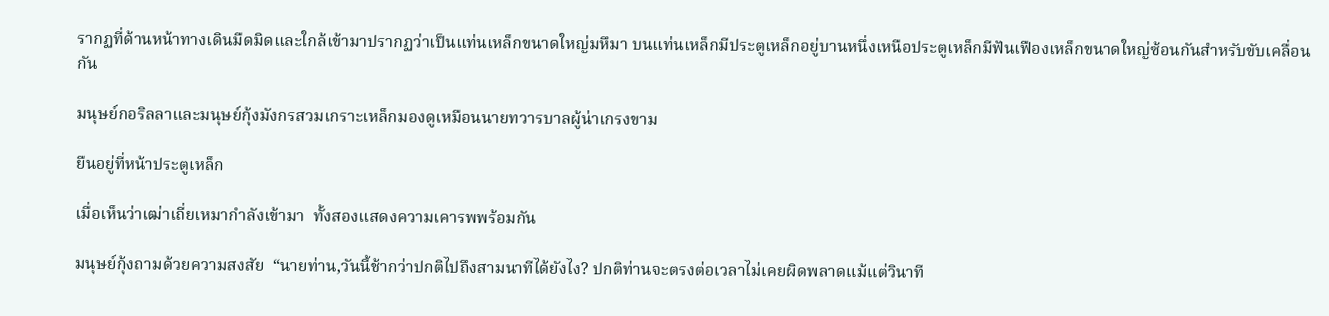รากฏที่ด้านหน้าทางเดินมืดมิดและใกล้เข้ามาปรากฏว่าเป็นแท่นเหล็กขนาดใหญ่มหึมา บนแท่นเหล็กมีประตูเหล็กอยู่บานหนึ่งเหนือประตูเหล็กมีฟันเฟืองเหล็กขนาดใหญ่ซ้อนกันสำหรับขับเคลื่อนกัน

มนุษย์กอริลลาและมนุษย์กุ้งมังกรสวมเกราะเหล็กมองดูเหมือนนายทวารบาลผู้น่าเกรงขาม

ยืนอยู่ที่หน้าประตูเหล็ก

เมื่อเห็นว่าเฒ่าเถี่ยเหมากำลังเข้ามา  ทั้งสองแสดงความเคารพพร้อมกัน

มนุษย์กุ้งถามด้วยความสงสัย  “นายท่าน,วันนี้ช้ากว่าปกติไปถึงสามนาทีได้ยังไง? ปกติท่านจะตรงต่อเวลาไม่เคยผิดพลาดแม้แต่วินาที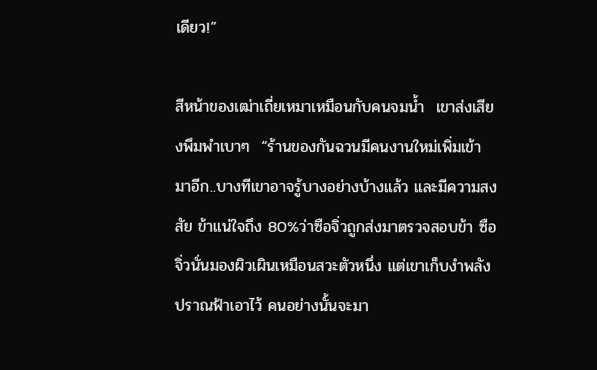เดียว!”

สีหน้าของเฒ่าเถี่ยเหมาเหมือนกับคนจมน้ำ  เขาส่งเสียงพึมพำเบาๆ  “ร้านของกันฉวนมีคนงานใหม่เพิ่มเข้ามาอีก..บางทีเขาอาจรู้บางอย่างบ้างแล้ว และมีความสงสัย ข้าแน่ใจถึง 80%ว่าซือจิ่วถูกส่งมาตรวจสอบข้า ซือจิ่วนั่นมองผิวเผินเหมือนสวะตัวหนึ่ง แต่เขาเก็บงำพลังปราณฟ้าเอาไว้ คนอย่างนั้นจะมา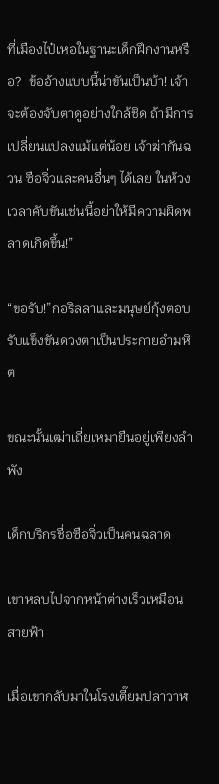ที่เมืองไป๋เหอในฐานะเด็กฝึกงานหรือ?  ข้ออ้างแบบนี้น่าขันเป็นบ้า! เจ้าจะต้องจับตาดูอย่างใกล้ชิด ถ้ามีการเปลี่ยนแปลงแม้แต่น้อย เจ้าฆ่ากันฉวน ซือจิ่วและคนอื่นๆ ได้เลย ในห้วงเวลาคับขันเช่นนี้อย่าให้มีความผิดพลาดเกิดขึ้น!”

“ขอรับ!”กอริลลาและมนุษย์กุ้งตอบรับแข็งขันดวงตาเป็นประกายอำมหิต

ขณะนั้นเฒ่าเถี่ยเหมายืนอยู่เพียงลำพัง

เด็กบริกรชื่อซือจิ่วเป็นคนฉลาด

เขาหลบไปจากหน้าต่างเร็วเหมือนสายฟ้า

เมื่อเขากลับมาในโรงเตี๊ยมปลาวาฬ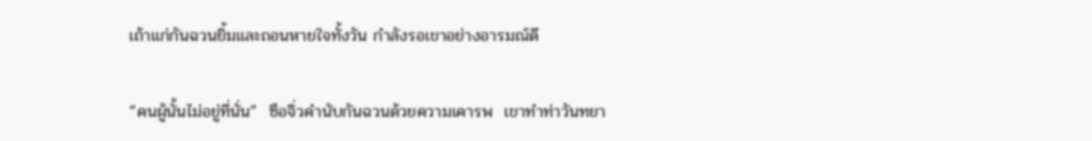เถ้าแก่กันฉวนยิ้มและถอนหายใจทั้งวัน กำลังรอเขาอย่างอารมณ์ดี

“คนผู้นั้นไม่อยู่ที่นั่น”  ซือจิ่วคำนับกันฉวนด้วยความเคารพ  เขาทำท่าวันทยา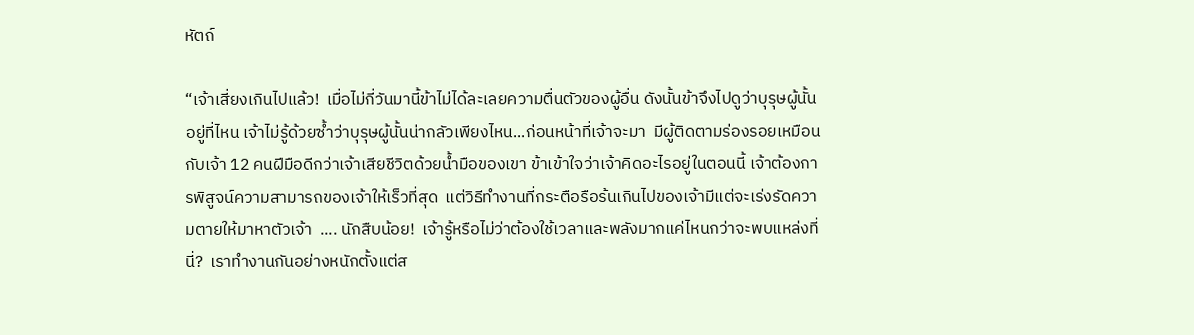หัตถ์

“เจ้าเสี่ยงเกินไปแล้ว!  เมื่อไม่กี่วันมานี้ข้าไม่ได้ละเลยความตื่นตัวของผู้อื่น ดังนั้นข้าจึงไปดูว่าบุรุษผู้นั้นอยู่ที่ไหน เจ้าไม่รู้ด้วยซ้ำว่าบุรุษผู้นั้นน่ากลัวเพียงไหน...ก่อนหน้าที่เจ้าจะมา  มีผู้ติดตามร่องรอยเหมือนกับเจ้า 12 คนฝีมือดีกว่าเจ้าเสียชีวิตด้วยน้ำมือของเขา ข้าเข้าใจว่าเจ้าคิดอะไรอยู่ในตอนนี้ เจ้าต้องการพิสูจน์ความสามารถของเจ้าให้เร็วที่สุด  แต่วิธีทำงานที่กระตือรือร้นเกินไปของเจ้ามีแต่จะเร่งรัดความตายให้มาหาตัวเจ้า  .... นักสืบน้อย!  เจ้ารู้หรือไม่ว่าต้องใช้เวลาและพลังมากแค่ไหนกว่าจะพบแหล่งที่นี่?  เราทำงานกันอย่างหนักตั้งแต่ส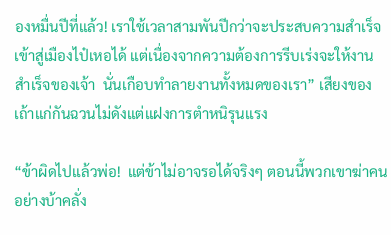องหมื่นปีที่แล้ว! เราใช้เวลาสามพันปีกว่าจะประสบความสำเร็จเข้าสู่เมืองไป๋เหอได้ แต่เนื่องจากความต้องการรีบเร่งจะให้งานสำเร็จของเจ้า  นั่นเกือบทำลายงานทั้งหมดของเรา” เสียงของเถ้าแก่กันฉวนไม่ดังแต่แฝงการตำหนิรุนแรง

“ข้าผิดไปแล้วพ่อ!  แต่ข้าไม่อาจรอได้จริงๆ ตอนนี้พวกเขาฆ่าคนอย่างบ้าคลั่ง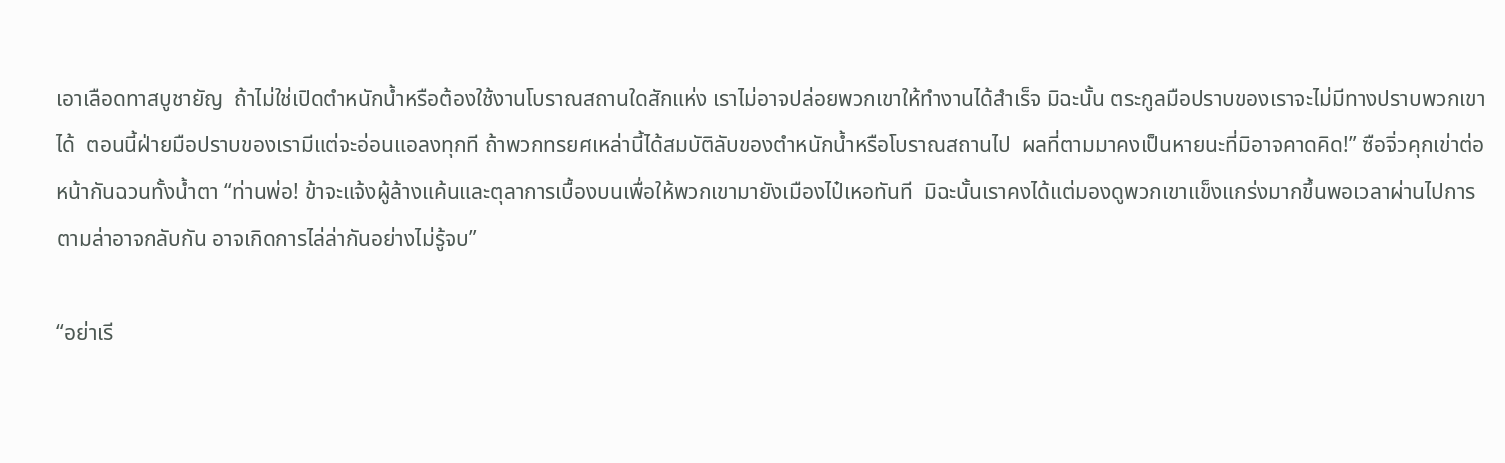เอาเลือดทาสบูชายัญ  ถ้าไม่ใช่เปิดตำหนักน้ำหรือต้องใช้งานโบราณสถานใดสักแห่ง เราไม่อาจปล่อยพวกเขาให้ทำงานได้สำเร็จ มิฉะนั้น ตระกูลมือปราบของเราจะไม่มีทางปราบพวกเขาได้  ตอนนี้ฝ่ายมือปราบของเรามีแต่จะอ่อนแอลงทุกที ถ้าพวกทรยศเหล่านี้ได้สมบัติลับของตำหนักน้ำหรือโบราณสถานไป  ผลที่ตามมาคงเป็นหายนะที่มิอาจคาดคิด!” ซือจิ่วคุกเข่าต่อหน้ากันฉวนทั้งน้ำตา “ท่านพ่อ! ข้าจะแจ้งผู้ล้างแค้นและตุลาการเบื้องบนเพื่อให้พวกเขามายังเมืองไป๋เหอทันที  มิฉะนั้นเราคงได้แต่มองดูพวกเขาแข็งแกร่งมากขึ้นพอเวลาผ่านไปการตามล่าอาจกลับกัน อาจเกิดการไล่ล่ากันอย่างไม่รู้จบ”

“อย่าเรี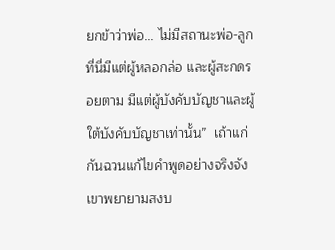ยกข้าว่าพ่อ... ไม่มีสถานะพ่อ-ลูกที่นี่มีแต่ผู้หลอกล่อ และผู้สะกดรอยตาม มีแต่ผู้บังคับบัญชาและผู้ใต้บังคับบัญชาเท่านั้น”  เถ้าแก่กันฉวนแก้ไขคำพูดอย่างจริงจัง  เขาพยายามสงบ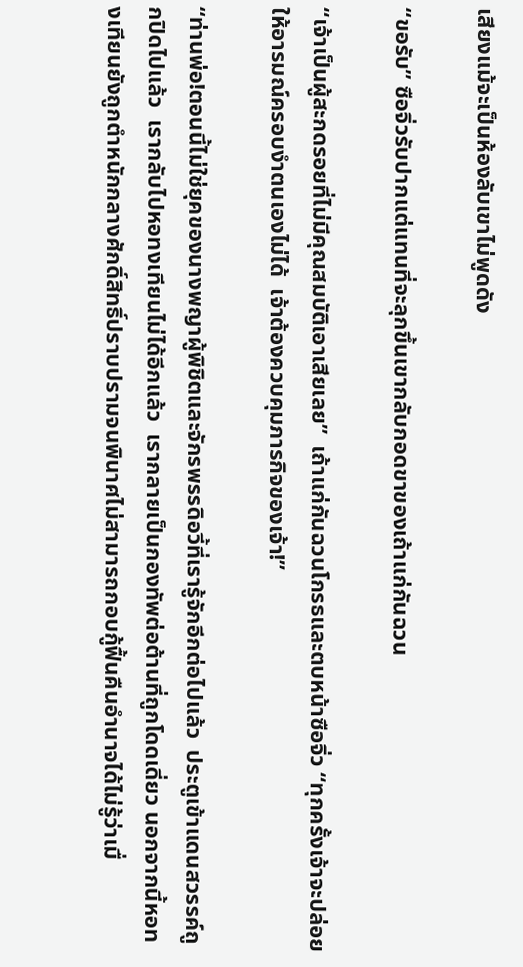เสียงแม้จะเป็นห้องลับเขาไม่พูดดัง

“ขอรับ” ซือจิ่วรับปากแต่แทนที่จะลุกขึ้นเขากลับกอดขาของเถ้าแก่กันฉวน

“เจ้าเป็นผู้สะกดรอยที่ไม่มีคุณสมบัติเอาเสียเลย”  เถ้าแก่กันฉวนโกรธและตบหน้าซือจิ่ว “ทุกครั้งเจ้าจะปล่อยให้อารมณ์ครอบงำตนเองไม่ได้  เจ้าต้องควบคุมภารกิจของเจ้า!”

“ท่านพ่อ!ตอนนี้ไม่ใช่ยุคของนางพญาผู้พิชิตและจักรพรรดิอวี้ที่เรารู้จักอีกต่อไปแล้ว  ประตูเข้าแดนสวรรค์ถูกปิดไปแล้ว  เรากลับไปหอทงเทียนไม่ได้อีกแล้ว  เรากลายเป็นกองทัพต่อต้านที่ถูกโดดเดี่ยว นอกจากนี้หอทงเทียนยังถูกตำหนักกลางศักดิ์สิทธิ์ปราบปรามจนพินาศไม่สามารถกอบกู้ฟื้นคืนอำนาจได้ไม่รู้ว่าเมื่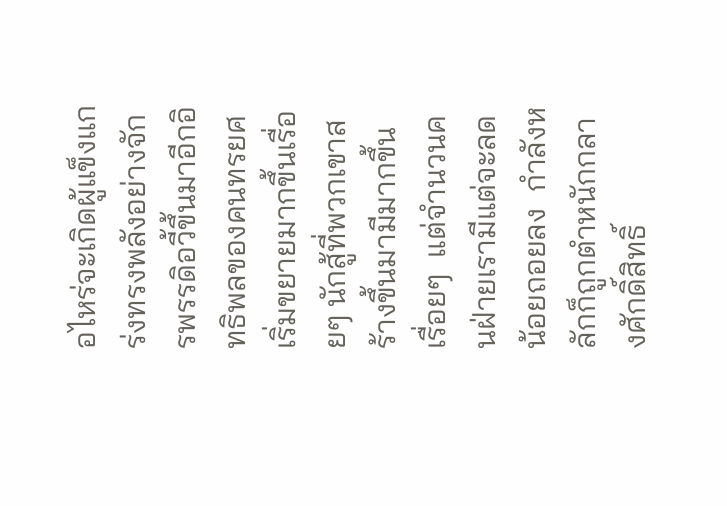อไหร่จะเกิดผู้แข็งแกร่งทรงพลังอย่างจักรพรรดิอวี้ขึ้นมาอีกอิทธิพลของคนทรยศเริ่มขยายมากขึ้นเรื่อยๆ นักสู้ที่พวกเขาสร้างขึ้นมามีมากขึ้นเรื่อยๆ  แต่จำนวนคนฝ่ายเรามีแต่จะลดน้อยถอยลง  กำลังหลักก็ถูกตำหนักกลางศักดิ์สิทธิ์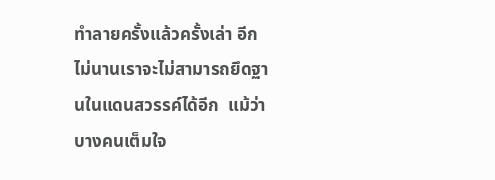ทำลายครั้งแล้วครั้งเล่า อีกไม่นานเราจะไม่สามารถยึดฐานในแดนสวรรค์ได้อีก  แม้ว่าบางคนเต็มใจ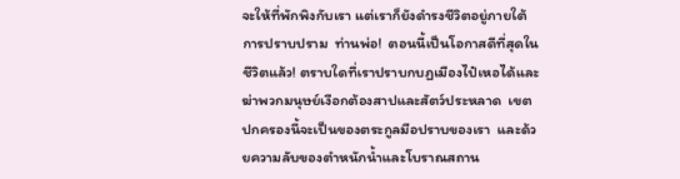จะให้ที่พักพิงกับเรา แต่เราก็ยังดำรงชีวิตอยู่ภายใต้การปราบปราม  ท่านพ่อ!  ตอนนี้เป็นโอกาสดีที่สุดในชีวิตแล้ว! ตราบใดที่เราปราบกบฏเมืองไป๋เหอได้และฆ่าพวกมนุษย์เงือกต้องสาปและสัตว์ประหลาด  เขตปกครองนี้จะเป็นของตระกูลมือปราบของเรา  และด้วยความลับของตำหนักน้ำและโบราณสถาน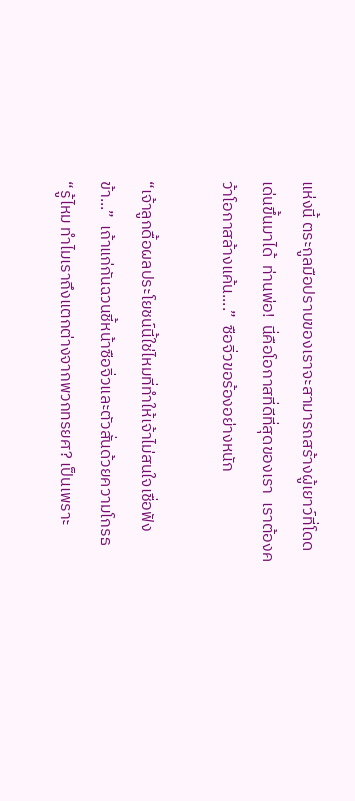แห่งนี้ ตระกูลมือปราบของเราจะสามารถสร้างผู้เยาว์ที่โดดเด่นขึ้นมาได้  ท่านพ่อ!  นี่คือโอกาสที่ดีที่สุดของเรา  เราต้องคว้าโอกาสล้างแค้น....”  ซือจิ่วขอร้องอย่างหนัก

“เจ้าลูกดื้อผลประโยชน์นี้ใช่ไหมที่ทำให้เจ้าไม่สนใจเชื่อฟังข้า...”  เถ้าแก่กันฉวนชี้หน้าซือจิ่วและตัวสั่นด้วยความโกรธ  “รู้ไหม ทำไมเราถึงแตกต่างจากพวกทรยศ? เป็นเพราะ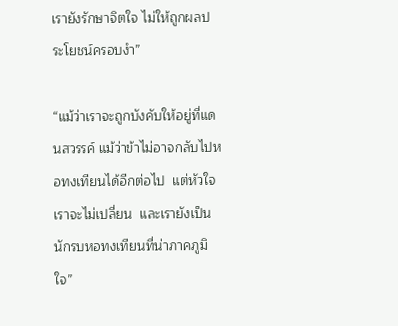เรายังรักษาจิตใจ ไม่ให้ถูกผลประโยชน์ครอบงำ”

“แม้ว่าเราจะถูกบังคับให้อยู่ที่แดนสวรรค์ แม้ว่าข้าไม่อาจกลับไปหอทงเทียนได้อีกต่อไป  แต่หัวใจเราจะไม่เปลี่ยน  และเรายังเป็นนักรบหอทงเทียนที่น่าภาคภูมิใจ”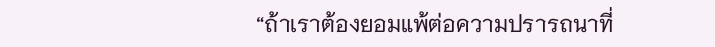“ถ้าเราต้องยอมแพ้ต่อความปรารถนาที่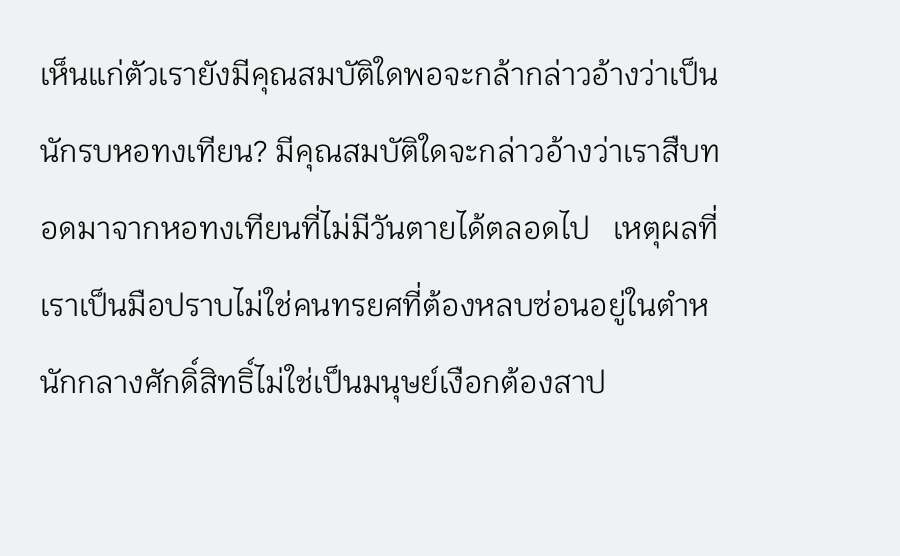เห็นแก่ตัวเรายังมีคุณสมบัติใดพอจะกล้ากล่าวอ้างว่าเป็นนักรบหอทงเทียน? มีคุณสมบัติใดจะกล่าวอ้างว่าเราสืบทอดมาจากหอทงเทียนที่ไม่มีวันตายได้ตลอดไป   เหตุผลที่เราเป็นมือปราบไม่ใช่คนทรยศที่ต้องหลบซ่อนอยู่ในตำหนักกลางศักดิ์สิทธิ์ไม่ใช่เป็นมนุษย์เงือกต้องสาป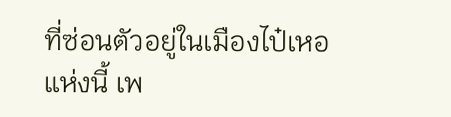ที่ซ่อนตัวอยู่ในเมืองไป๋เหอแห่งนี้ เพ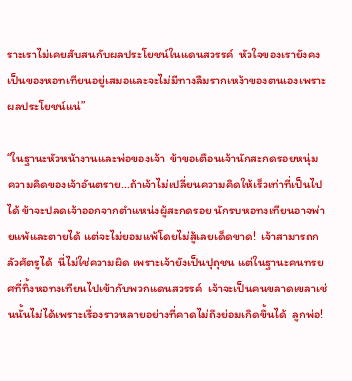ราะเราไม่เคยสับสนกับผลประโยชน์ในแดนสวรรค์  หัวใจของเรายังคงเป็นของหอทเทียนอยู่เสมอและจะไม่มีทางลืมรากเหง้าของตนเองเพราะผลประโยชน์แน่”

“ในฐานะหัวหน้างานและพ่อของเจ้า  ข้าขอเตือนเจ้านักสะกดรอยหนุ่ม  ความคิดของเจ้าอันตราย...ถ้าเจ้าไม่เปลี่ยนความคิดให้เร็วเท่าที่เป็นไปได้ ข้าจะปลดเจ้าออกจากตำแหน่งผู้สะกดรอย นักรบหอทงเทียนอาจพ่ายแพ้และตายได้ แต่จะไม่ยอมแพ้โดยไม่สู้เลยเด็ดขาด!  เจ้าสามารถกลัวศัตรูได้  นี่ไม่ใช่ความผิด เพราะเจ้ายังเป็นปุถุชน แต่ในฐานะคนทรยศที่ทิ้งหอทงเทียนไปเข้ากับพวกแดนสวรรค์  เจ้าจะเป็นคนขลาดเขลาเช่นนั้นไม่ได้เพราะเรื่องราวหลายอย่างที่คาดไม่ถึงย่อมเกิดขึ้นได้  ลูกพ่อ!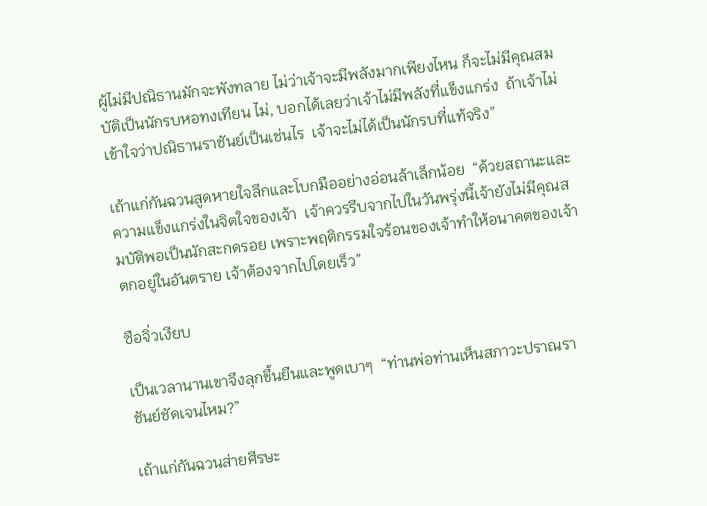ผู้ไม่มีปณิธานมักจะพังทลาย ไม่ว่าเจ้าจะมีพลังมากเพียงไหน ก็จะไม่มีคุณสมบัติเป็นนักรบหอทงเทียน ไม่, บอกได้เลยว่าเจ้าไม่มีพลังที่แข็งแกร่ง  ถ้าเจ้าไม่เข้าใจว่าปณิธานราชันย์เป็นเช่นไร  เจ้าจะไม่ได้เป็นนักรบที่แท้จริง”

เถ้าแก่กันฉวนสูดหายใจลึกและโบกมืออย่างอ่อนล้าเล็กน้อย  “ด้วยสถานะและความแข็งแกร่งในจิตใจของเจ้า  เจ้าควรรีบจากไปในวันพรุ่งนี้เจ้ายังไม่มีคุณสมบัติพอเป็นนักสะกดรอย เพราะพฤติกรรมใจร้อนของเจ้าทำให้อนาคตของเจ้าตกอยู่ในอันตราย เจ้าต้องจากไปโดยเร็ว”

ซือจิ่วเงียบ

เป็นเวลานานเขาจึงลุกขึ้นยืนและพูดเบาๆ  “ท่านพ่อท่านเห็นสภาวะปราณราชันย์ชัดเจนไหม?”

เถ้าแก่กันฉวนส่ายศีรษะ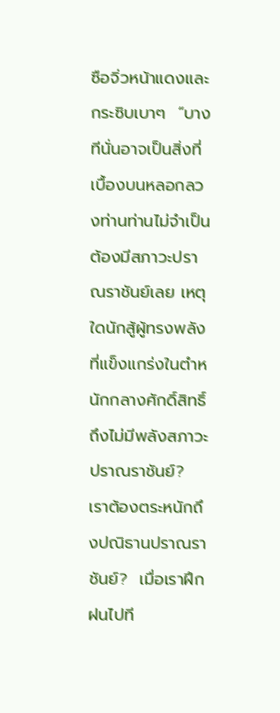ซือจิ่วหน้าแดงและกระซิบเบาๆ  “บางทีนั่นอาจเป็นสิ่งที่เบื้องบนหลอกลวงท่านท่านไม่จำเป็นต้องมีสภาวะปราณราชันย์เลย เหตุใดนักสู้ผู้ทรงพลังที่แข็งแกร่งในตำหนักกลางศักดิ์สิทธิ์ถึงไม่มีพลังสภาวะปราณราชันย์?  เราต้องตระหนักถึงปณิธานปราณราชันย์?  เมื่อเราฝึกฝนไปที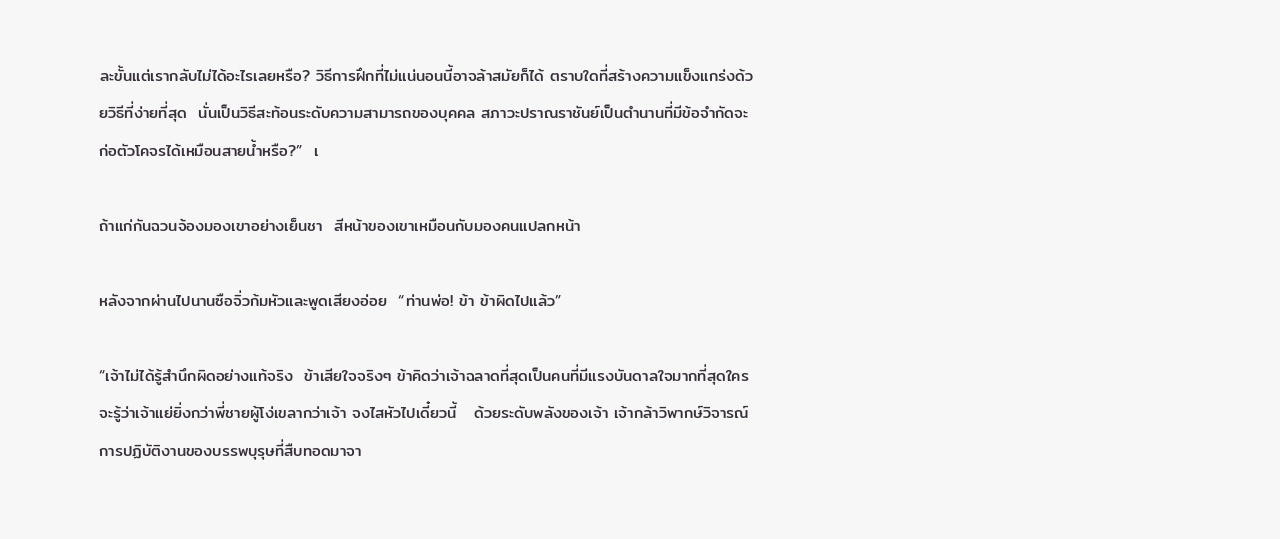ละขั้นแต่เรากลับไม่ได้อะไรเลยหรือ? วิธีการฝึกที่ไม่แน่นอนนี้อาจล้าสมัยก็ได้ ตราบใดที่สร้างความแข็งแกร่งด้วยวิธีที่ง่ายที่สุด  นั่นเป็นวิธีสะท้อนระดับความสามารถของบุคคล สภาวะปราณราชันย์เป็นตำนานที่มีข้อจำกัดจะก่อตัวโคจรได้เหมือนสายน้ำหรือ?”  เ

ถ้าแก่กันฉวนจ้องมองเขาอย่างเย็นชา  สีหน้าของเขาเหมือนกับมองคนแปลกหน้า

หลังจากผ่านไปนานซือจิ่วก้มหัวและพูดเสียงอ่อย  “ท่านพ่อ! ข้า ข้าผิดไปแล้ว”

“เจ้าไม่ได้รู้สำนึกผิดอย่างแท้จริง  ข้าเสียใจจริงๆ ข้าคิดว่าเจ้าฉลาดที่สุดเป็นคนที่มีแรงบันดาลใจมากที่สุดใครจะรู้ว่าเจ้าแย่ยิ่งกว่าพี่ชายผู้โง่เขลากว่าเจ้า จงไสหัวไปเดี๋ยวนี้   ด้วยระดับพลังของเจ้า เจ้ากล้าวิพากษ์วิจารณ์การปฏิบัติงานของบรรพบุรุษที่สืบทอดมาจา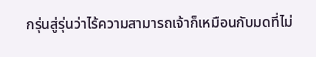กรุ่นสู่รุ่นว่าไร้ความสามารถเจ้าก็เหมือนกับมดที่ไม่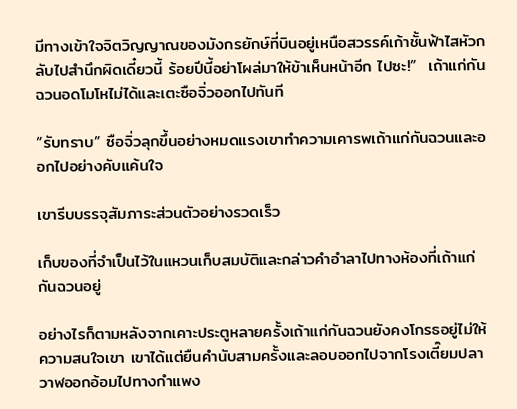มีทางเข้าใจจิตวิญญาณของมังกรยักษ์ที่บินอยู่เหนือสวรรค์เก้าชั้นฟ้าไสหัวกลับไปสำนึกผิดเดี๋ยวนี้ ร้อยปีนี้อย่าโผล่มาให้ข้าเห็นหน้าอีก ไปซะ!”  เถ้าแก่กันฉวนอดโมโหไม่ได้และเตะซือจิ่วออกไปทันที

“รับทราบ” ซือจิ่วลุกขึ้นอย่างหมดแรงเขาทำความเคารพเถ้าแก่กันฉวนและออกไปอย่างคับแค้นใจ

เขารีบบรรจุสัมภาระส่วนตัวอย่างรวดเร็ว

เก็บของที่จำเป็นไว้ในแหวนเก็บสมบัติและกล่าวคำอำลาไปทางห้องที่เถ้าแก่กันฉวนอยู่

อย่างไรก็ตามหลังจากเคาะประตูหลายครั้งเถ้าแก่กันฉวนยังคงโกรธอยู่ไม่ให้ความสนใจเขา เขาได้แต่ยืนคำนับสามครั้งและลอบออกไปจากโรงเตี๊ยมปลาวาฬออกอ้อมไปทางกำแพง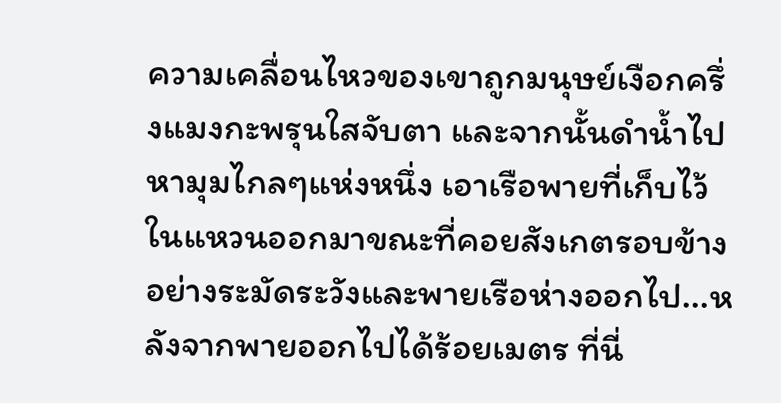ความเคลื่อนไหวของเขาถูกมนุษย์เงือกครึ่งแมงกะพรุนใสจับตา และจากนั้นดำน้ำไปหามุมไกลๆแห่งหนึ่ง เอาเรือพายที่เก็บไว้ในแหวนออกมาขณะที่คอยสังเกตรอบข้างอย่างระมัดระวังและพายเรือห่างออกไป...หลังจากพายออกไปได้ร้อยเมตร ที่นี่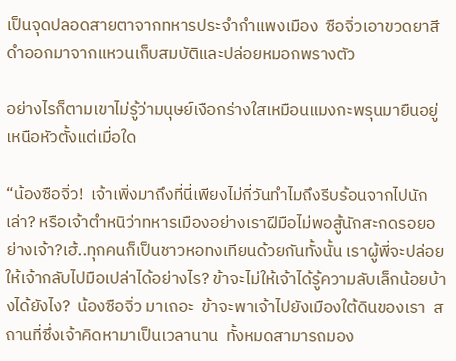เป็นจุดปลอดสายตาจากทหารประจำกำแพงเมือง  ซือจิ่วเอาขวดยาสีดำออกมาจากแหวนเก็บสมบัติและปล่อยหมอกพรางตัว

อย่างไรก็ตามเขาไม่รู้ว่ามนุษย์เงือกร่างใสเหมือนแมงกะพรุนมายืนอยู่เหนือหัวตั้งแต่เมื่อใด

“น้องซือจิ่ว!  เจ้าเพิ่งมาถึงที่นี่เพียงไม่กี่วันทำไมถึงรีบร้อนจากไปนักเล่า? หรือเจ้าตำหนิว่าทหารเมืองอย่างเราฝีมือไม่พอสู้นักสะกดรอยอย่างเจ้า?เฮ้..ทุกคนก็เป็นชาวหอทงเทียนด้วยกันทั้งนั้น เราผู้พี่จะปล่อยให้เจ้ากลับไปมือเปล่าได้อย่างไร? ข้าจะไม่ให้เจ้าได้รู้ความลับเล็กน้อยบ้างได้ยังไง?  น้องซือจิ่ว มาเถอะ  ข้าจะพาเจ้าไปยังเมืองใต้ดินของเรา  สถานที่ซึ่งเจ้าคิดหามาเป็นเวลานาน  ทั้งหมดสามารถมอง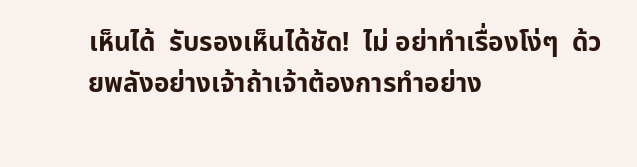เห็นได้  รับรองเห็นได้ชัด!  ไม่ อย่าทำเรื่องโง่ๆ  ด้วยพลังอย่างเจ้าถ้าเจ้าต้องการทำอย่าง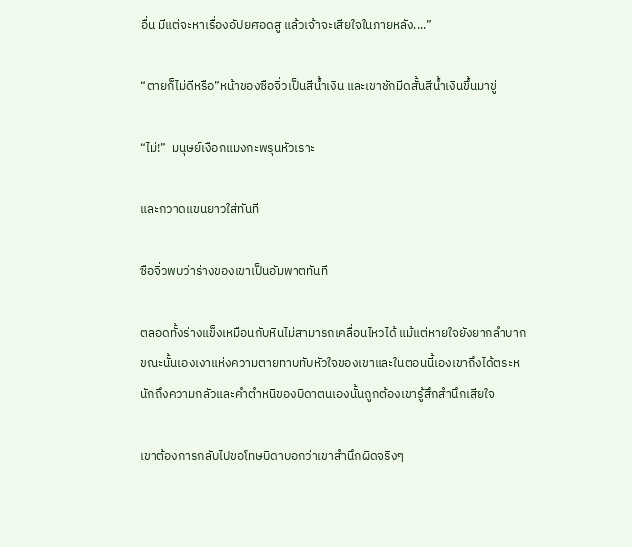อื่น มีแต่จะหาเรื่องอัปยศอดสู แล้วเจ้าจะเสียใจในภายหลัง....”

“ตายก็ไม่ดีหรือ”หน้าของซือจิ่วเป็นสีน้ำเงิน และเขาชักมีดสั้นสีน้ำเงินขึ้นมาขู่

“ไม่!”  มนุษย์เงือกแมงกะพรุนหัวเราะ

และกวาดแขนยาวใส่ทันที

ซือจิ่วพบว่าร่างของเขาเป็นอัมพาตทันที

ตลอดทั้งร่างแข็งเหมือนกับหินไม่สามารถเคลื่อนไหวได้ แม้แต่หายใจยังยากลำบาก ขณะนั้นเองเงาแห่งความตายทาบทับหัวใจของเขาและในตอนนี้เองเขาถึงได้ตระหนักถึงความกลัวและคำตำหนิของบิดาตนเองนั้นถูกต้องเขารู้สึกสำนึกเสียใจ

เขาต้องการกลับไปขอโทษบิดาบอกว่าเขาสำนึกผิดจริงๆ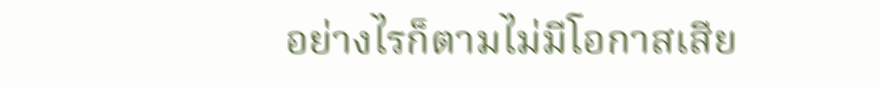อย่างไรก็ตามไม่มีโอกาสเสีย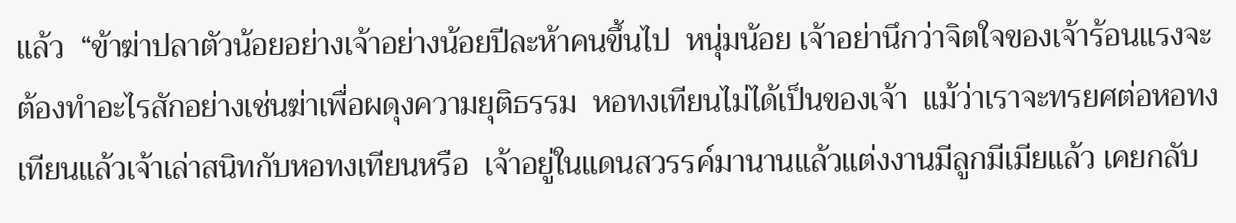แล้ว  “ข้าฆ่าปลาตัวน้อยอย่างเจ้าอย่างน้อยปีละห้าคนขึ้นไป  หนุ่มน้อย เจ้าอย่านึกว่าจิตใจของเจ้าร้อนแรงจะต้องทำอะไรสักอย่างเช่นฆ่าเพื่อผดุงความยุติธรรม  หอทงเทียนไม่ได้เป็นของเจ้า  แม้ว่าเราจะทรยศต่อหอทงเทียนแล้วเจ้าเล่าสนิทกับหอทงเทียนหรือ  เจ้าอยู่ในแดนสวรรค์มานานแล้วแต่งงานมีลูกมีเมียแล้ว เคยกลับ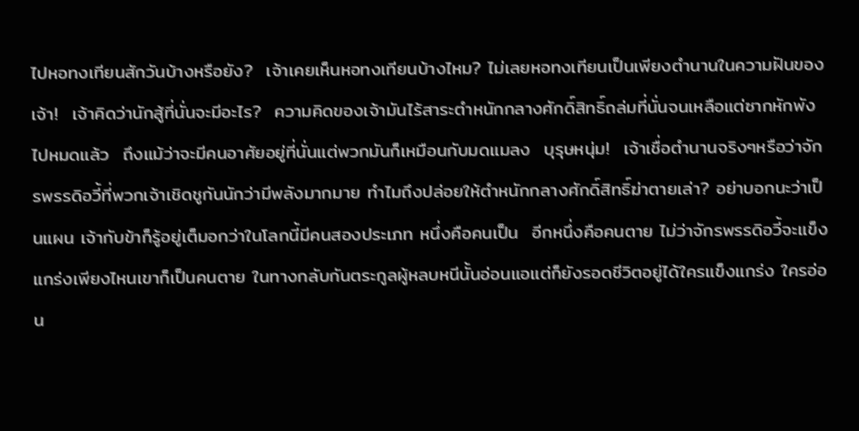ไปหอทงเทียนสักวันบ้างหรือยัง?  เจ้าเคยเห็นหอทงเทียนบ้างไหม? ไม่เลยหอทงเทียนเป็นเพียงตำนานในความฝันของเจ้า!  เจ้าคิดว่านักสู้ที่นั่นจะมีอะไร?  ความคิดของเจ้ามันไร้สาระตำหนักกลางศักดิ์สิทธิ์ถล่มที่นั่นจนเหลือแต่ซากหักพังไปหมดแล้ว  ถึงแม้ว่าจะมีคนอาศัยอยู่ที่นั่นแต่พวกมันก็เหมือนกับมดแมลง  บุรุษหนุ่ม!  เจ้าเชื่อตำนานจริงๆหรือว่าจักรพรรดิอวี้ที่พวกเจ้าเชิดชูกันนักว่ามีพลังมากมาย ทำไมถึงปล่อยให้ตำหนักกลางศักดิ์สิทธิ์ฆ่าตายเล่า? อย่าบอกนะว่าเป็นแผน เจ้ากับข้าก็รู้อยู่เต็มอกว่าในโลกนี้มีคนสองประเภท หนึ่งคือคนเป็น  อีกหนึ่งคือคนตาย ไม่ว่าจักรพรรดิอวี้จะแข็งแกร่งเพียงไหนเขาก็เป็นคนตาย ในทางกลับกันตระกูลผู้หลบหนีนั้นอ่อนแอแต่ก็ยังรอดชีวิตอยู่ได้ใครแข็งแกร่ง ใครอ่อน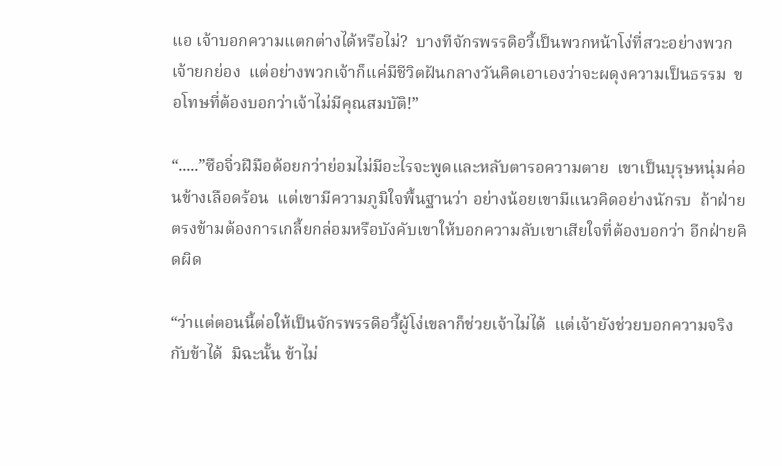แอ เจ้าบอกความแตกต่างได้หรือไม่?  บางทีจักรพรรดิอวี้เป็นพวกหน้าโง่ที่สวะอย่างพวกเจ้ายกย่อง  แต่อย่างพวกเจ้าก็แค่มีชีวิตฝันกลางวันคิดเอาเองว่าจะผดุงความเป็นธรรม  ขอโทษที่ต้องบอกว่าเจ้าไม่มีคุณสมบัติ!”

“.....”ซือจิ่วฝีมือด้อยกว่าย่อมไม่มีอะไรจะพูดและหลับตารอความตาย  เขาเป็นบุรุษหนุ่มค่อนข้างเลือดร้อน  แต่เขามีความภูมิใจพื้นฐานว่า อย่างน้อยเขามีแนวคิดอย่างนักรบ  ถ้าฝ่ายตรงข้ามต้องการเกลี้ยกล่อมหรือบังคับเขาให้บอกความลับเขาเสียใจที่ต้องบอกว่า อีกฝ่ายคิดผิด

“ว่าแต่ตอนนี้ต่อให้เป็นจักรพรรดิอวี้ผู้โง่เขลาก็ช่วยเจ้าไม่ได้  แต่เจ้ายังช่วยบอกความจริงกับข้าได้  มิฉะนั้น ข้าไม่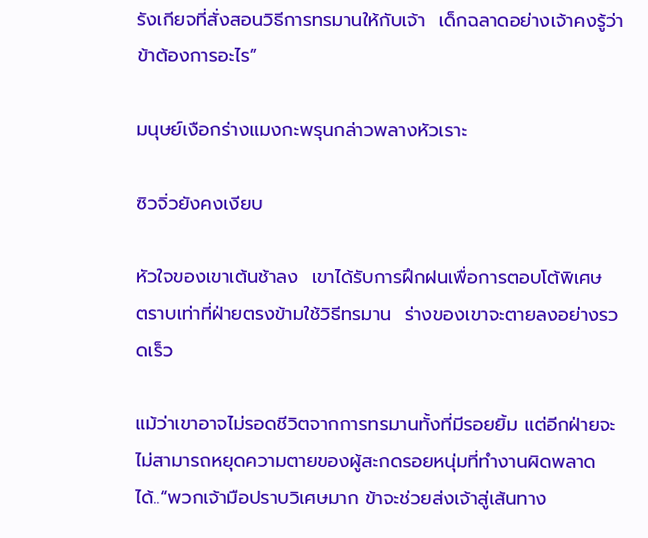รังเกียจที่สั่งสอนวิธีการทรมานให้กับเจ้า  เด็กฉลาดอย่างเจ้าคงรู้ว่าข้าต้องการอะไร”

มนุษย์เงือกร่างแมงกะพรุนกล่าวพลางหัวเราะ

ซิวจิ่วยังคงเงียบ

หัวใจของเขาเต้นช้าลง  เขาได้รับการฝึกฝนเพื่อการตอบโต้พิเศษ  ตราบเท่าที่ฝ่ายตรงข้ามใช้วิธีทรมาน  ร่างของเขาจะตายลงอย่างรวดเร็ว

แม้ว่าเขาอาจไม่รอดชีวิตจากการทรมานทั้งที่มีรอยยิ้ม แต่อีกฝ่ายจะไม่สามารถหยุดความตายของผู้สะกดรอยหนุ่มที่ทำงานผิดพลาดได้..“พวกเจ้ามือปราบวิเศษมาก ข้าจะช่วยส่งเจ้าสู่เส้นทาง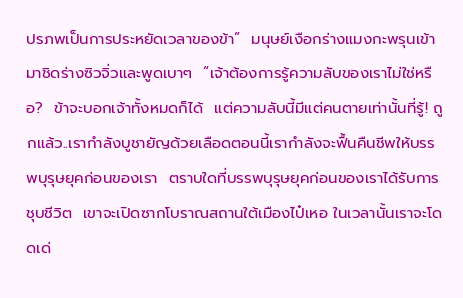ปรภพเป็นการประหยัดเวลาของข้า”  มนุษย์เงือกร่างแมงกะพรุนเข้ามาชิดร่างซิวจิ่วและพูดเบาๆ  “เจ้าต้องการรู้ความลับของเราไม่ใช่หรือ?  ข้าจะบอกเจ้าทั้งหมดก็ได้  แต่ความลับนี้มีแต่คนตายเท่านั้นที่รู้! ถูกแล้ว..เรากำลังบูชายัญด้วยเลือดตอนนี้เรากำลังจะฟื้นคืนชีพให้บรรพบุรุษยุคก่อนของเรา  ตราบใดที่บรรพบุรุษยุคก่อนของเราได้รับการชุบชีวิต  เขาจะเปิดซากโบราณสถานใต้เมืองไป๋เหอ ในเวลานั้นเราจะโดดเด่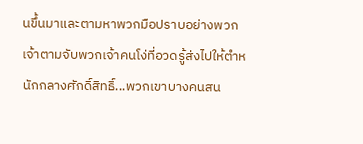นขึ้นมาและตามหาพวกมือปราบอย่างพวกเจ้าตามจับพวกเจ้าคนโง่ที่อวดรู้ส่งไปให้ตำหนักกลางศักดิ์สิทธิ์...พวกเขาบางคนสน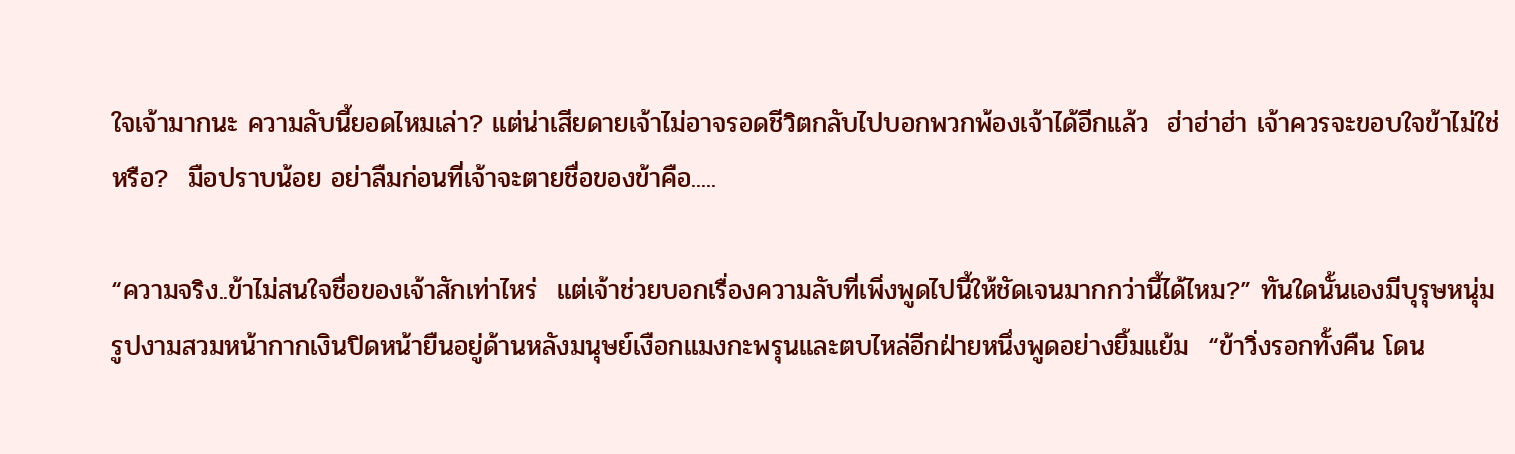ใจเจ้ามากนะ ความลับนี้ยอดไหมเล่า? แต่น่าเสียดายเจ้าไม่อาจรอดชีวิตกลับไปบอกพวกพ้องเจ้าได้อีกแล้ว  ฮ่าฮ่าฮ่า เจ้าควรจะขอบใจข้าไม่ใช่หรือ?  มือปราบน้อย อย่าลืมก่อนที่เจ้าจะตายชื่อของข้าคือ.....

“ความจริง..ข้าไม่สนใจชื่อของเจ้าสักเท่าไหร่  แต่เจ้าช่วยบอกเรื่องความลับที่เพิ่งพูดไปนี้ให้ชัดเจนมากกว่านี้ได้ไหม?” ทันใดนั้นเองมีบุรุษหนุ่มรูปงามสวมหน้ากากเงินปิดหน้ายืนอยู่ด้านหลังมนุษย์เงือกแมงกะพรุนและตบไหล่อีกฝ่ายหนึ่งพูดอย่างยิ้มแย้ม  “ข้าวิ่งรอกทั้งคืน โดน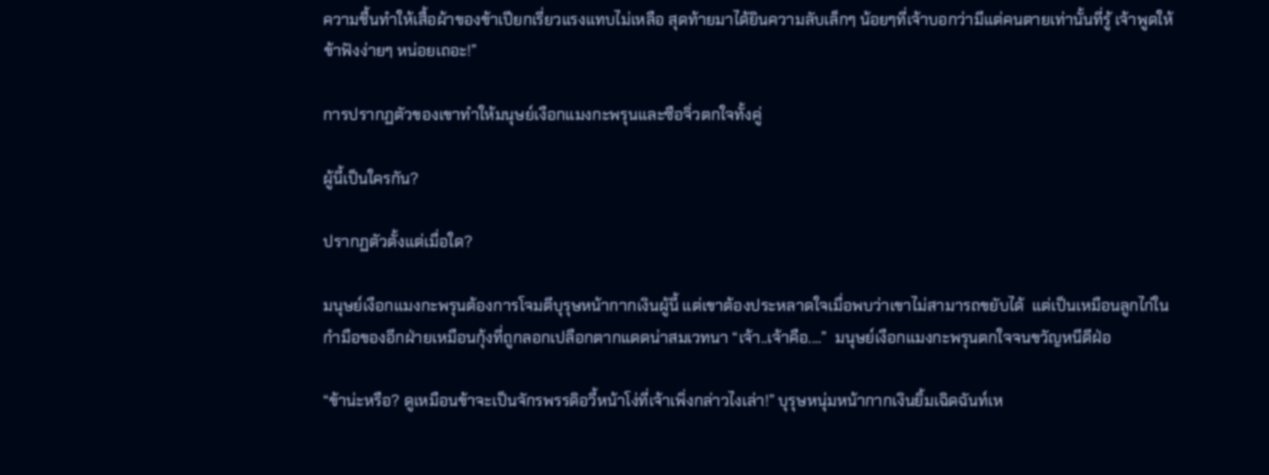ความชื้นทำให้เสื้อผ้าของข้าเปียกเรี่ยวแรงแทบไม่เหลือ สุดท้ายมาได้ยินความลับเล็กๆ น้อยๆที่เจ้าบอกว่ามีแต่คนตายเท่านั้นที่รู้ เจ้าพูดให้ข้าฟังง่ายๆ หน่อยเถอะ!”

การปรากฏตัวของเขาทำให้มนุษย์เงือกแมงกะพรุนและซือจิ่วตกใจทั้งคู่

ผู้นี้เป็นใครกัน?

ปรากฏตัวตั้งแต่เมื่อใด?

มนุษย์เงือกแมงกะพรุนต้องการโจมตีบุรุษหน้ากากเงินผู้นี้ แต่เขาต้องประหลาดใจเมื่อพบว่าเขาไม่สามารถขยับได้  แต่เป็นเหมือนลูกไก่ในกำมือของอีกฝ่ายเหมือนกุ้งที่ถูกลอกเปลือกตากแดดน่าสมเวทนา “เจ้า..เจ้าคือ....”  มนุษย์เงือกแมงกะพรุนตกใจจนขวัญหนีดีฝ่อ

“ข้าน่ะหรือ? ดูเหมือนข้าจะเป็นจักรพรรดิอวี้หน้าโง่ที่เจ้าเพิ่งกล่าวไงเล่า!” บุรุษหนุ่มหน้ากากเงินยิ้มเฉิดฉันท์เห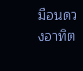มือนดวงอาทิต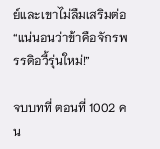ย์และเขาไม่ลืมเสริมต่อ “แน่นอนว่าข้าคือจักรพรรดิอวี้รุ่นใหม่!”

จบบทที่ ตอนที่ 1002 คน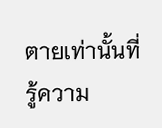ตายเท่านั้นที่รู้ความ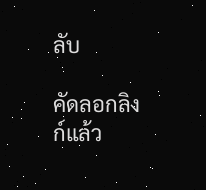ลับ

คัดลอกลิงก์แล้ว